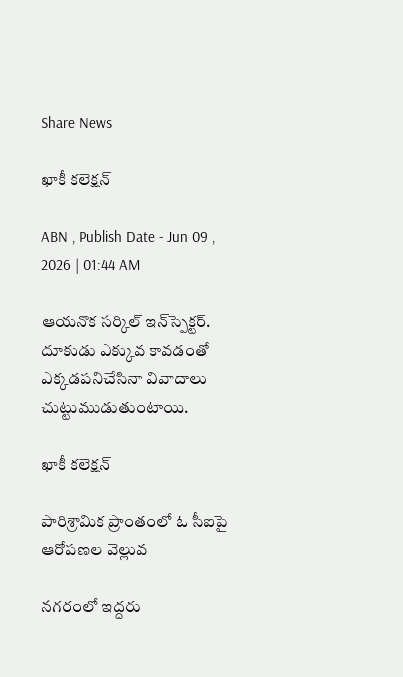Share News

ఖాకీ కలెక్షన్‌

ABN , Publish Date - Jun 09 , 2026 | 01:44 AM

ఆయనొక సర్కిల్‌ ఇన్‌స్పెక్టర్‌. దూకుడు ఎక్కువ కావడంతో ఎక్కడపనిచేసినా వివాదాలు చుట్టుముడుతుంటాయి.

ఖాకీ కలెక్షన్‌

పారిశ్రామిక ప్రాంతంలో ఓ సీఐపై ఆరోపణల వెల్లువ

నగరంలో ఇద్దరు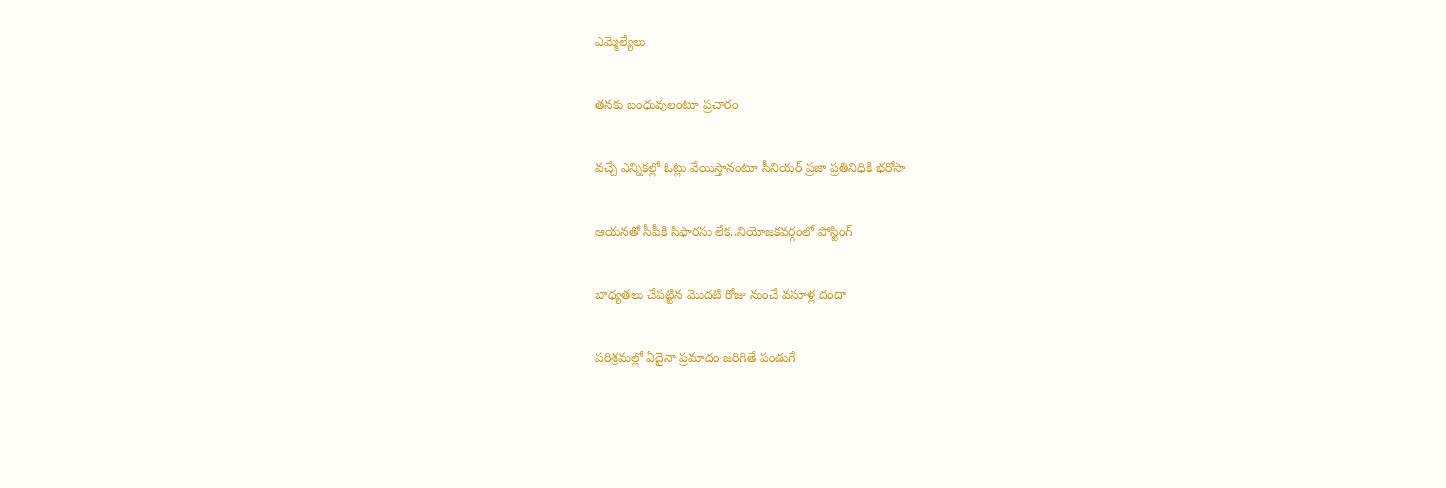ఎమ్మెల్యేలు

తనకు బంధువులంటూ ప్రచారం

వచ్చే ఎన్నికల్లో ఓట్లు వేయిస్తానంటూ సీనియర్‌ ప్రజా ప్రతినిధికి భరోసా

ఆయనతో సీపీకి సిఫారసు లేక..నియోజకవర్గంలో పోస్టింగ్‌

బాధ్యతలు చేపట్టిన మొదటి రోజు నుంచే వసూళ్ల దందా

పరిశ్రమల్లో ఏదైనా ప్రమాదం జరిగితే పండుగే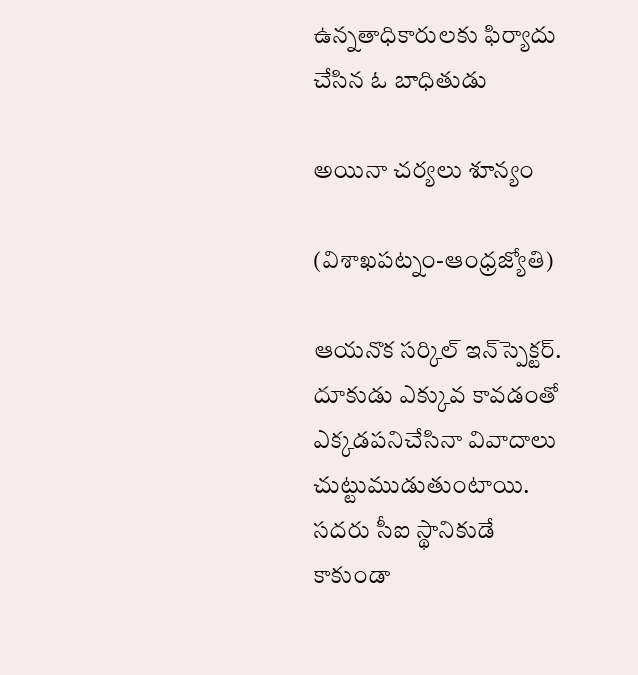ఉన్నతాధికారులకు ఫిర్యాదు చేసిన ఓ బాధితుడు

అయినా చర్యలు శూన్యం

(విశాఖపట్నం-ఆంధ్రజ్యోతి)

ఆయనొక సర్కిల్‌ ఇన్‌స్పెక్టర్‌. దూకుడు ఎక్కువ కావడంతో ఎక్కడపనిచేసినా వివాదాలు చుట్టుముడుతుంటాయి. సదరు సీఐ స్థానికుడే కాకుండా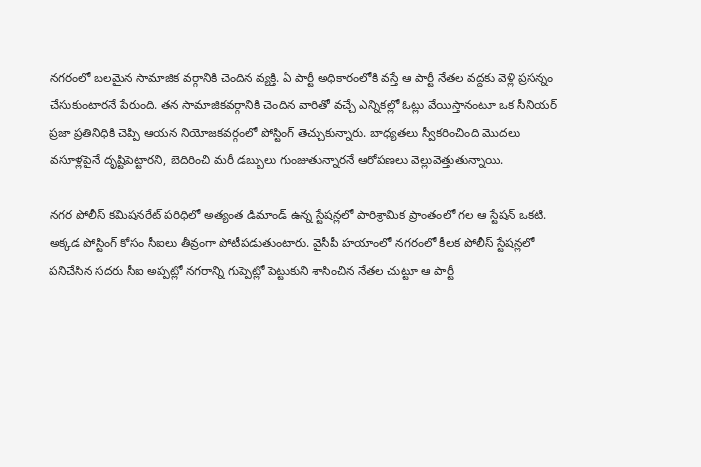నగరంలో బలమైన సామాజిక వర్గానికి చెందిన వ్యక్తి. ఏ పార్టీ అధికారంలోకి వస్తే ఆ పార్టీ నేతల వద్దకు వెళ్లి ప్రసన్నం చేసుకుంటారనే పేరుంది. తన సామాజికవర్గానికి చెందిన వారితో వచ్చే ఎన్నికల్లో ఓట్లు వేయిస్తానంటూ ఒక సీనియర్‌ ప్రజా ప్రతినిధికి చెప్పి ఆయన నియోజకవర్గంలో పోస్టింగ్‌ తెచ్చుకున్నారు. బాధ్యతలు స్వీకరించింది మొదలు వసూళ్లపైనే దృష్టిపెట్టారని, బెదిరించి మరీ డబ్బులు గుంజుతున్నారనే ఆరోపణలు వెల్లువెత్తుతున్నాయి.

నగర పోలీస్‌ కమిషనరేట్‌ పరిధిలో అత్యంత డిమాండ్‌ ఉన్న స్టేషన్లలో పారిశ్రామిక ప్రాంతంలో గల ఆ స్టేషన్‌ ఒకటి. అక్కడ పోస్టింగ్‌ కోసం సీఐలు తీవ్రంగా పోటీపడుతుంటారు. వైసీపీ హయాంలో నగరంలో కీలక పోలీస్‌ స్టేషన్లలో పనిచేసిన సదరు సీఐ అప్పట్లో నగరాన్ని గుప్పెట్లో పెట్టుకుని శాసించిన నేతల చుట్టూ ఆ పార్టీ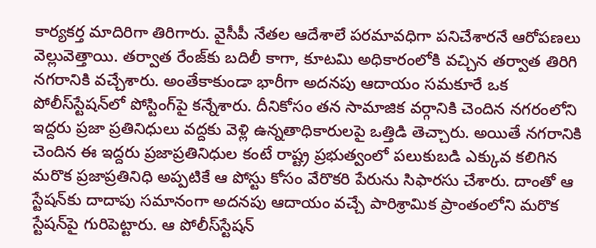కార్యకర్త మాదిరిగా తిరిగారు. వైసీపీ నేతల ఆదేశాలే పరమావధిగా పనిచేశారనే ఆరోపణలు వెల్లువెత్తాయి. తర్వాత రేంజ్‌కు బదిలీ కాగా, కూటమి అధికారంలోకి వచ్చిన తర్వాత తిరిగి నగరానికి వచ్చేశారు. అంతేకాకుండా భారీగా అదనపు ఆదాయం సమకూరే ఒక పోలీస్‌స్టేషన్‌లో పోస్టింగ్‌పై కన్నేశారు. దీనికోసం తన సామాజిక వర్గానికి చెందిన నగరంలోని ఇద్దరు ప్రజా ప్రతినిధులు వద్దకు వెళ్లి ఉన్నతాధికారులపై ఒత్తిడి తెచ్చారు. అయితే నగరానికి చెందిన ఈ ఇద్దరు ప్రజాప్రతినిధుల కంటే రాష్ట్ర ప్రభుత్వంలో పలుకుబడి ఎక్కువ కలిగిన మరొక ప్రజాప్రతినిధి అప్పటికే ఆ పోస్టు కోసం వేరొకరి పేరును సిఫారసు చేశారు. దాంతో ఆ స్టేషన్‌కు దాదాపు సమానంగా అదనపు ఆదాయం వచ్చే పారిశ్రామిక ప్రాంతంలోని మరొక స్టేషన్‌పై గురిపెట్టారు. ఆ పోలీస్‌స్టేషన్‌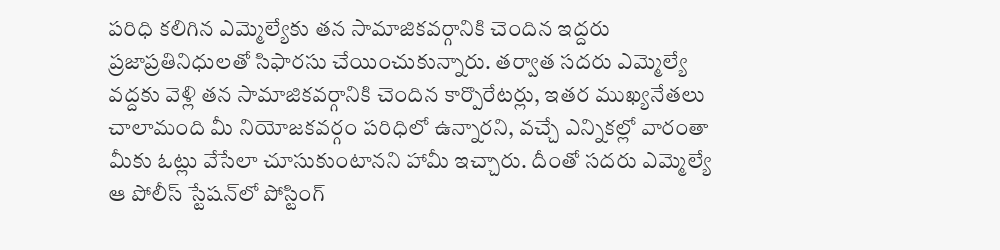పరిధి కలిగిన ఎమ్మెల్యేకు తన సామాజికవర్గానికి చెందిన ఇద్దరు ప్రజాప్రతినిధులతో సిఫారసు చేయించుకున్నారు. తర్వాత సదరు ఎమ్మెల్యే వద్దకు వెళ్లి తన సామాజికవర్గానికి చెందిన కార్పొరేటర్లు, ఇతర ముఖ్యనేతలు చాలామంది మీ నియోజకవర్గం పరిధిలో ఉన్నారని, వచ్చే ఎన్నికల్లో వారంతా మీకు ఓట్లు వేసేలా చూసుకుంటానని హామీ ఇచ్చారు. దీంతో సదరు ఎమ్మెల్యే ఆ పోలీస్‌ స్టేషన్‌లో పోస్టింగ్‌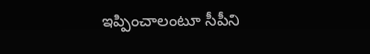ఇప్పించాలంటూ సీపీని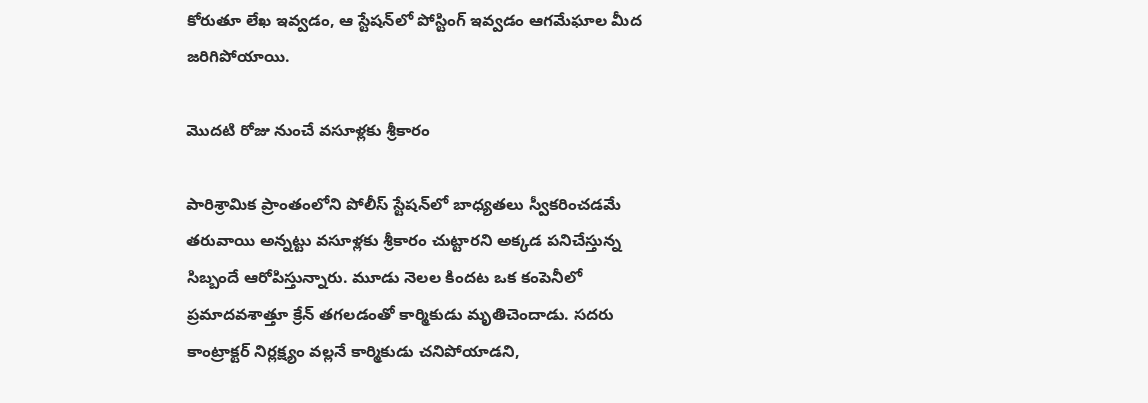కోరుతూ లేఖ ఇవ్వడం, ఆ స్టేషన్‌లో పోస్టింగ్‌ ఇవ్వడం ఆగమేఘాల మీద జరిగిపోయాయి.

మొదటి రోజు నుంచే వసూళ్లకు శ్రీకారం

పారిశ్రామిక ప్రాంతంలోని పోలీస్‌ స్టేషన్‌లో బాధ్యతలు స్వీకరించడమే తరువాయి అన్నట్టు వసూళ్లకు శ్రీకారం చుట్టారని అక్కడ పనిచేస్తున్న సిబ్బందే ఆరోపిస్తున్నారు. మూడు నెలల కిందట ఒక కంపెనీలో ప్రమాదవశాత్తూ క్రేన్‌ తగలడంతో కార్మికుడు మృతిచెందాడు. సదరు కాంట్రాక్టర్‌ నిర్లక్ష్యం వల్లనే కార్మికుడు చనిపోయాడని,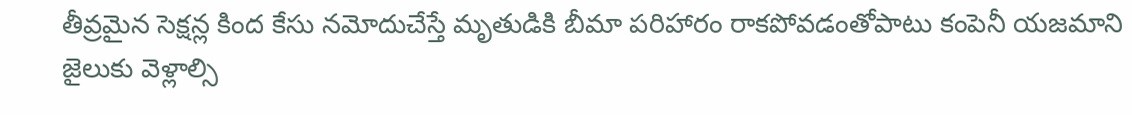తీవ్రమైన సెక్షన్ల కింద కేసు నమోదుచేస్తే మృతుడికి బీమా పరిహారం రాకపోవడంతోపాటు కంపెనీ యజమాని జైలుకు వెళ్లాల్సి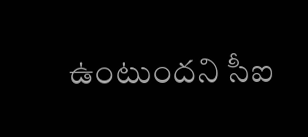ఉంటుందని సీఐ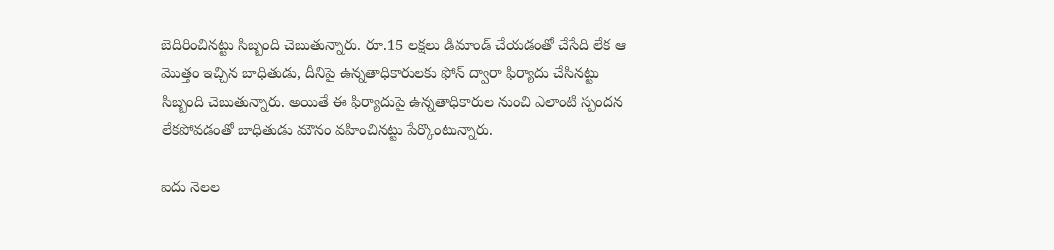బెదిరించినట్టు సిబ్బంది చెబుతున్నారు. రూ.15 లక్షలు డిమాండ్‌ చేయడంతో చేసేది లేక ఆ మొత్తం ఇచ్చిన బాధితుడు, దీనిపై ఉన్నతాధికారులకు ఫోన్‌ ద్వారా ఫిర్యాదు చేసినట్టు సిబ్బంది చెబుతున్నారు. అయితే ఈ ఫిర్యాదుపై ఉన్నతాధికారుల నుంచి ఎలాంటి స్పందన లేకపోవడంతో బాధితుడు మౌనం వహించినట్టు పేర్కొంటున్నారు.

ఐదు నెలల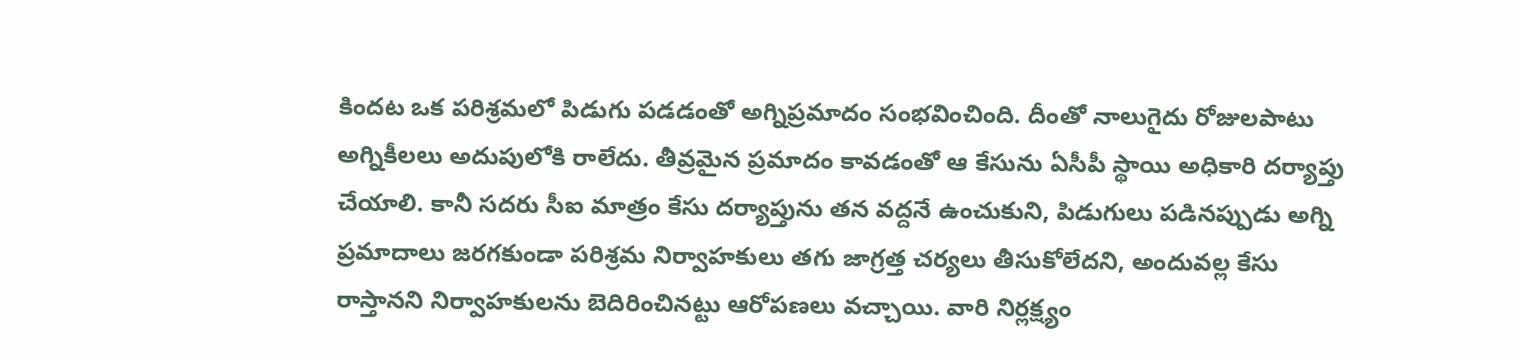కిందట ఒక పరిశ్రమలో పిడుగు పడడంతో అగ్నిప్రమాదం సంభవించింది. దీంతో నాలుగైదు రోజులపాటు అగ్నికీలలు అదుపులోకి రాలేదు. తీవ్రమైన ప్రమాదం కావడంతో ఆ కేసును ఏసీపీ స్థాయి అధికారి దర్యాప్తు చేయాలి. కానీ సదరు సీఐ మాత్రం కేసు దర్యాప్తును తన వద్దనే ఉంచుకుని, పిడుగులు పడినప్పుడు అగ్ని ప్రమాదాలు జరగకుండా పరిశ్రమ నిర్వాహకులు తగు జాగ్రత్త చర్యలు తీసుకోలేదని, అందువల్ల కేసు రాస్తానని నిర్వాహకులను బెదిరించినట్టు ఆరోపణలు వచ్చాయి. వారి నిర్లక్ష్యం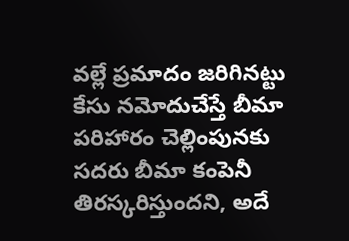వల్లే ప్రమాదం జరిగినట్టు కేసు నమోదుచేస్తే బీమా పరిహారం చెల్లింపునకు సదరు బీమా కంపెనీ తిరస్కరిస్తుందని, అదే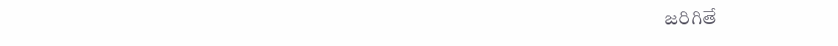జరిగితే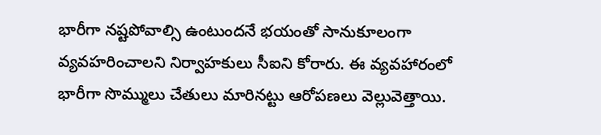భారీగా నష్టపోవాల్సి ఉంటుందనే భయంతో సానుకూలంగా వ్యవహరించాలని నిర్వాహకులు సీఐని కోరారు. ఈ వ్యవహారంలో భారీగా సొమ్ములు చేతులు మారినట్టు ఆరోపణలు వెల్లువెత్తాయి.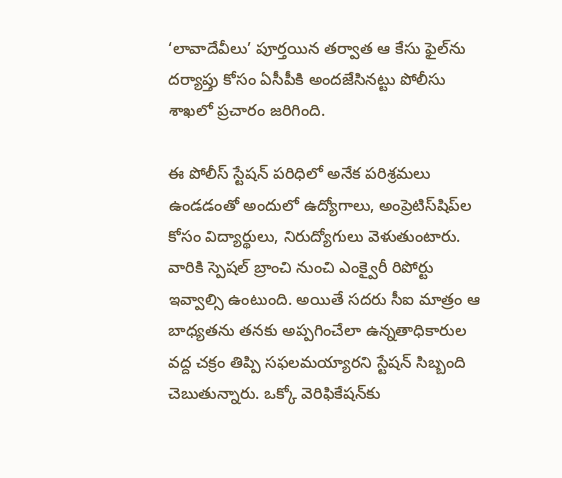‘లావాదేవీలు’ పూర్తయిన తర్వాత ఆ కేసు ఫైల్‌ను దర్యాప్తు కోసం ఏసీపీకి అందజేసినట్టు పోలీసు శాఖలో ప్రచారం జరిగింది.

ఈ పోలీస్‌ స్టేషన్‌ పరిధిలో అనేక పరిశ్రమలు ఉండడంతో అందులో ఉద్యోగాలు, అంప్రెటిస్‌షిప్‌ల కోసం విద్యార్థులు, నిరుద్యోగులు వెళుతుంటారు. వారికి స్పెషల్‌ బ్రాంచి నుంచి ఎంక్వైరీ రిపోర్టు ఇవ్వాల్సి ఉంటుంది. అయితే సదరు సీఐ మాత్రం ఆ బాధ్యతను తనకు అప్పగించేలా ఉన్నతాధికారుల వద్ద చక్రం తిప్పి సఫలమయ్యారని స్టేషన్‌ సిబ్బంది చెబుతున్నారు. ఒక్కో వెరిఫికేషన్‌కు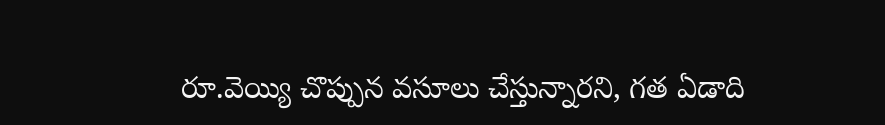రూ.వెయ్యి చొప్పున వసూలు చేస్తున్నారని, గత ఏడాది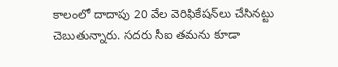కాలంలో దాదాపు 20 వేల వెరిఫికేషన్‌లు చేసినట్టు చెబుతున్నారు. సదరు సీఐ తమను కూడా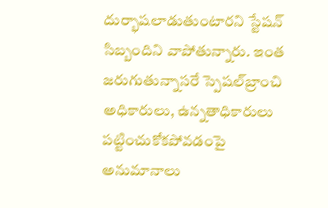దుర్భాషలాడుతుంటారని స్టేషన్‌ సిబ్బందిని వాపోతున్నారు. ఇంత జరుగుతున్నాసరే స్పెషల్‌బ్రాంచి అధికారులు, ఉన్నతాధికారులు పట్టించుకోకపోవడంపై అనుమానాలు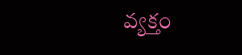వ్యక్తం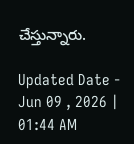చేస్తున్నారు.

Updated Date - Jun 09 , 2026 | 01:44 AM